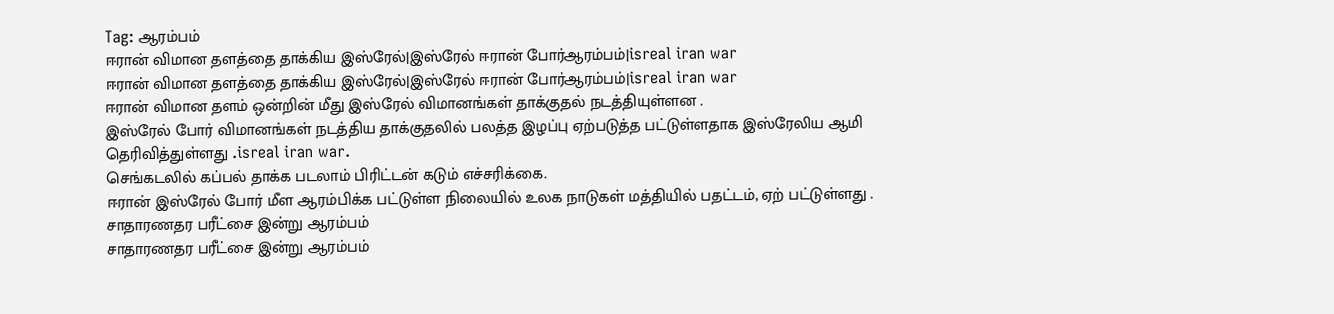Tag: ஆரம்பம்
ஈரான் விமான தளத்தை தாக்கிய இஸ்ரேல்|இஸ்ரேல் ஈரான் போர்ஆரம்பம்|isreal iran war
ஈரான் விமான தளத்தை தாக்கிய இஸ்ரேல்|இஸ்ரேல் ஈரான் போர்ஆரம்பம்|isreal iran war
ஈரான் விமான தளம் ஒன்றின் மீது இஸ்ரேல் விமானங்கள் தாக்குதல் நடத்தியுள்ளன .
இஸ்ரேல் போர் விமானங்கள் நடத்திய தாக்குதலில் பலத்த இழப்பு ஏற்படுத்த பட்டுள்ளதாக இஸ்ரேலிய ஆமி தெரிவித்துள்ளது .isreal iran war.
செங்கடலில் கப்பல் தாக்க படலாம் பிரிட்டன் கடும் எச்சரிக்கை.
ஈரான் இஸ்ரேல் போர் மீள ஆரம்பிக்க பட்டுள்ள நிலையில் உலக நாடுகள் மத்தியில் பதட்டம், ஏற் பட்டுள்ளது .
சாதாரணதர பரீட்சை இன்று ஆரம்பம்
சாதாரணதர பரீட்சை இன்று ஆரம்பம்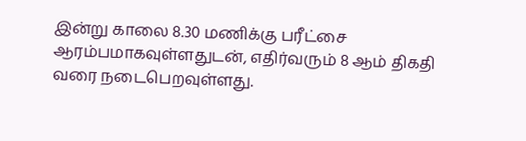இன்று காலை 8.30 மணிக்கு பரீட்சை ஆரம்பமாகவுள்ளதுடன், எதிர்வரும் 8 ஆம் திகதி வரை நடைபெறவுள்ளது.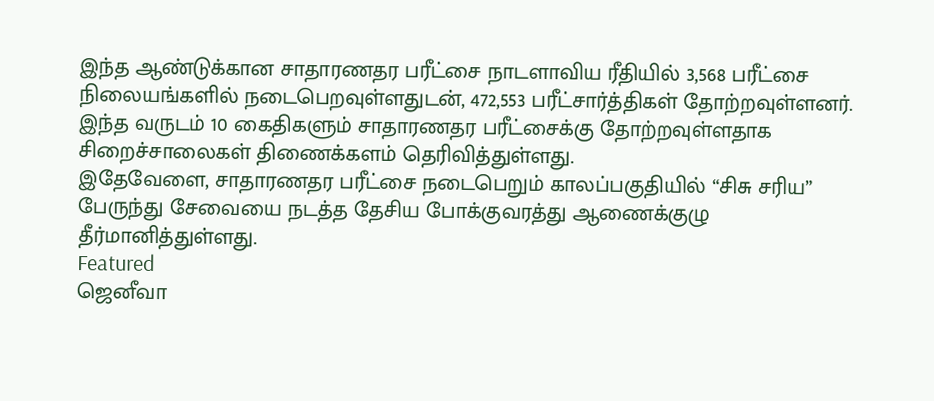இந்த ஆண்டுக்கான சாதாரணதர பரீட்சை நாடளாவிய ரீதியில் 3,568 பரீட்சை நிலையங்களில் நடைபெறவுள்ளதுடன், 472,553 பரீட்சார்த்திகள் தோற்றவுள்ளனர்.
இந்த வருடம் 10 கைதிகளும் சாதாரணதர பரீட்சைக்கு தோற்றவுள்ளதாக சிறைச்சாலைகள் திணைக்களம் தெரிவித்துள்ளது.
இதேவேளை, சாதாரணதர பரீட்சை நடைபெறும் காலப்பகுதியில் “சிசு சரிய” பேருந்து சேவையை நடத்த தேசிய போக்குவரத்து ஆணைக்குழு தீர்மானித்துள்ளது.
Featured
ஜெனீவா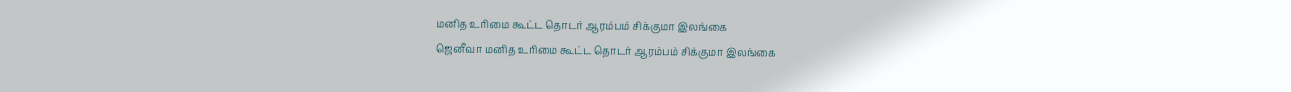மனித உரிமை கூட்ட தொடர் ஆரம்பம் சிக்குமா இலங்கை
ஜெனீவா மனித உரிமை கூட்ட தொடர் ஆரம்பம் சிக்குமா இலங்கை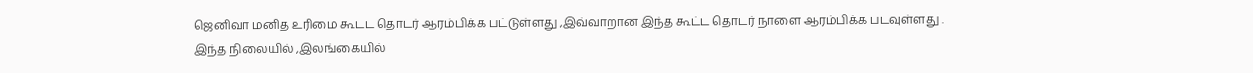ஜெனிவா மனித உரிமை கூடட தொடர் ஆரம்பிக்க பட்டுள்ளது ,இவ்வாறான இந்த கூட்ட தொடர் நாளை ஆரம்பிக்க படவுள்ளது .
இந்த நிலையில் ,இலங்கையில்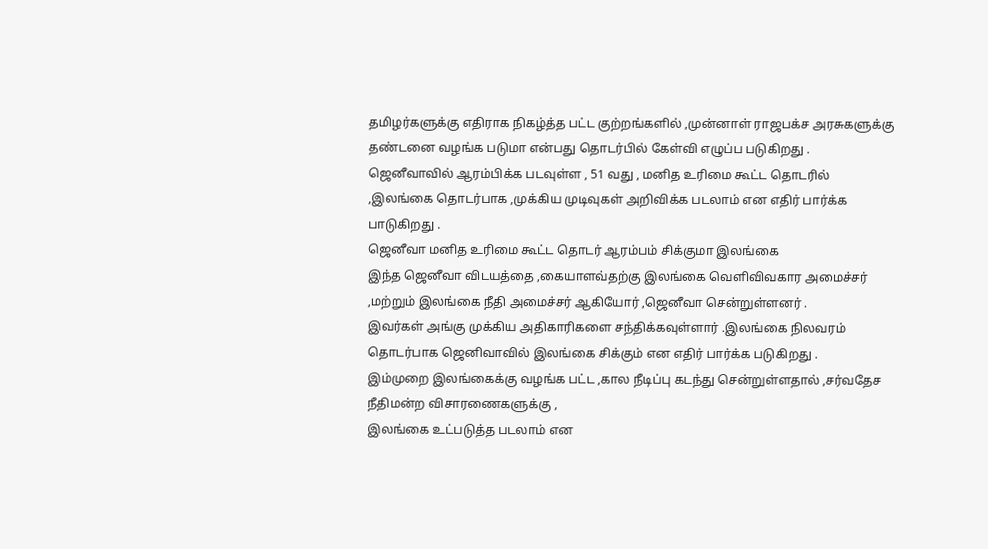தமிழர்களுக்கு எதிராக நிகழ்த்த பட்ட குற்றங்களில் ,முன்னாள் ராஜபக்ச அரசுகளுக்கு தண்டனை வழங்க படுமா என்பது தொடர்பில் கேள்வி எழுப்ப படுகிறது .
ஜெனீவாவில் ஆரம்பிக்க படவுள்ள , 51 வது , மனித உரிமை கூட்ட தொடரில் ,இலங்கை தொடர்பாக ,முக்கிய முடிவுகள் அறிவிக்க படலாம் என எதிர் பார்க்க பாடுகிறது .
ஜெனீவா மனித உரிமை கூட்ட தொடர் ஆரம்பம் சிக்குமா இலங்கை
இந்த ஜெனீவா விடயத்தை ,கையாளவ்தற்கு இலங்கை வெளிவிவகார அமைச்சர் ,மற்றும் இலங்கை நீதி அமைச்சர் ஆகியோர் ,ஜெனீவா சென்றுள்ளனர் .
இவர்கள் அங்கு முக்கிய அதிகாரிகளை சந்திக்கவுள்ளார் .இலங்கை நிலவரம் தொடர்பாக ஜெனிவாவில் இலங்கை சிக்கும் என எதிர் பார்க்க படுகிறது .
இம்முறை இலங்கைக்கு வழங்க பட்ட ,கால நீடிப்பு கடந்து சென்றுள்ளதால் ,சர்வதேச நீதிமன்ற விசாரணைகளுக்கு ,
இலங்கை உட்படுத்த படலாம் என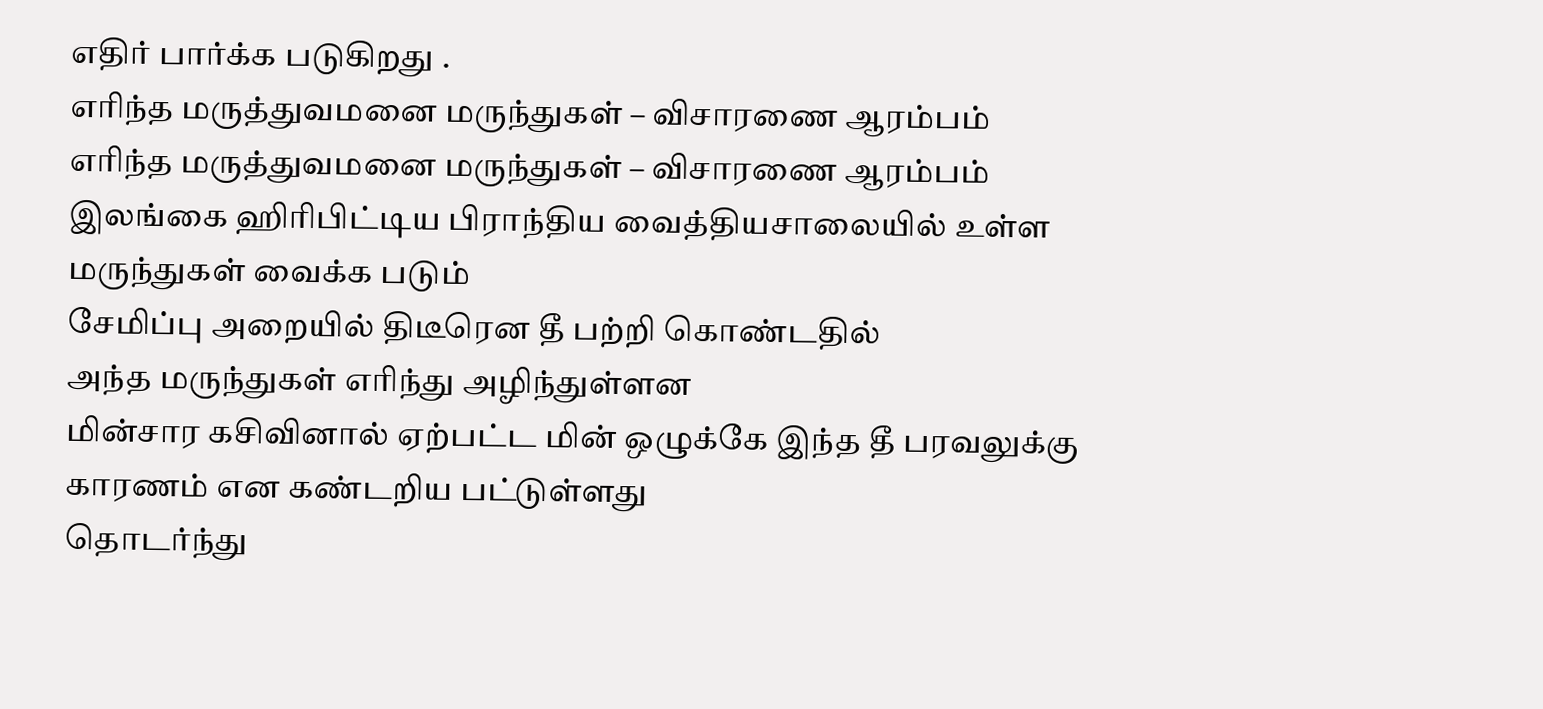எதிர் பார்க்க படுகிறது .
எரிந்த மருத்துவமனை மருந்துகள் – விசாரணை ஆரம்பம்
எரிந்த மருத்துவமனை மருந்துகள் – விசாரணை ஆரம்பம்
இலங்கை ஹிரிபிட்டிய பிராந்திய வைத்தியசாலையில் உள்ள மருந்துகள் வைக்க படும்
சேமிப்பு அறையில் திடீரென தீ பற்றி கொண்டதில்
அந்த மருந்துகள் எரிந்து அழிந்துள்ளன
மின்சார கசிவினால் ஏற்பட்ட மின் ஒழுக்கே இந்த தீ பரவலுக்கு காரணம் என கண்டறிய பட்டுள்ளது
தொடர்ந்து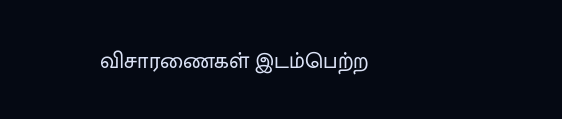விசாரணைகள் இடம்பெற்ற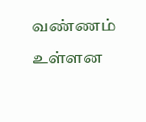வண்ணம் உள்ளன